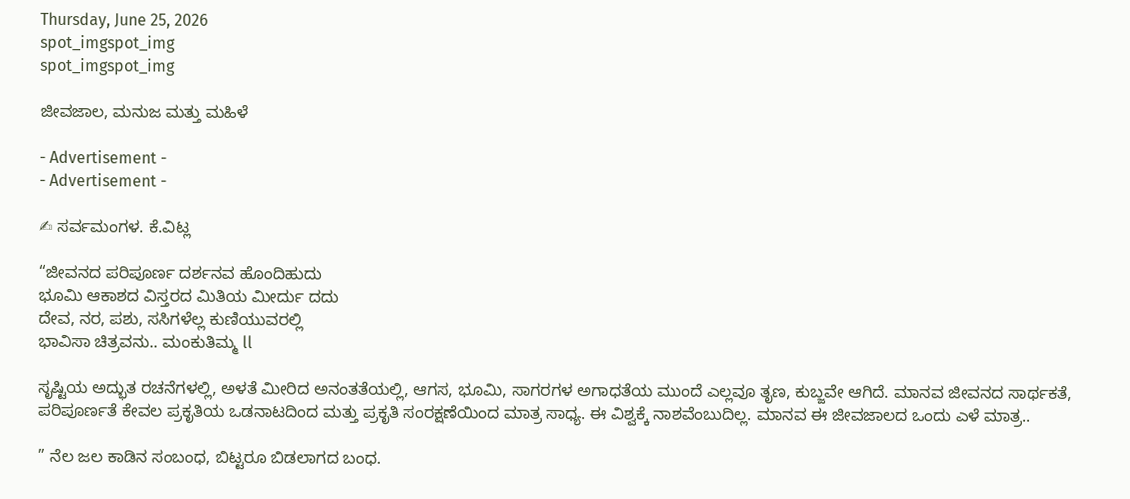Thursday, June 25, 2026
spot_imgspot_img
spot_imgspot_img

ಜೀವಜಾಲ, ಮನುಜ ಮತ್ತು ಮಹಿಳೆ

- Advertisement -
- Advertisement -

✍ ಸರ್ವಮಂಗಳ. ಕೆ.ವಿಟ್ಲ

“ಜೀವನದ ಪರಿಪೂರ್ಣ ದರ್ಶನವ ಹೊಂದಿಹುದು
ಭೂಮಿ ಆಕಾಶದ ವಿಸ್ತರದ ಮಿತಿಯ ಮೀರ್ದು ದದು
ದೇವ, ನರ, ಪಶು, ಸಸಿಗಳೆಲ್ಲ ಕುಣಿಯುವರಲ್ಲಿ
ಭಾವಿಸಾ ಚಿತ್ರವನು.. ಮಂಕುತಿಮ್ಮ ll

ಸೃಷ್ಟಿಯ ಅದ್ಭುತ ರಚನೆಗಳಲ್ಲಿ, ಅಳತೆ ಮೀರಿದ ಅನಂತತೆಯಲ್ಲಿ, ಆಗಸ, ಭೂಮಿ, ಸಾಗರಗಳ ಅಗಾಧತೆಯ ಮುಂದೆ ಎಲ್ಲವೂ ತೃಣ, ಕುಬ್ಜವೇ ಆಗಿದೆ. ಮಾನವ ಜೀವನದ ಸಾರ್ಥಕತೆ, ಪರಿಪೂರ್ಣತೆ ಕೇವಲ ಪ್ರಕೃತಿಯ ಒಡನಾಟದಿಂದ ಮತ್ತು ಪ್ರಕೃತಿ ಸಂರಕ್ಷಣೆಯಿಂದ ಮಾತ್ರ ಸಾಧ್ಯ. ಈ ವಿಶ್ವಕ್ಕೆ ನಾಶವೆಂಬುದಿಲ್ಲ. ಮಾನವ ಈ ಜೀವಜಾಲದ ಒಂದು ಎಳೆ ಮಾತ್ರ..

” ನೆಲ ಜಲ ಕಾಡಿನ ಸಂಬಂಧ, ಬಿಟ್ಟರೂ ಬಿಡಲಾಗದ ಬಂಧ.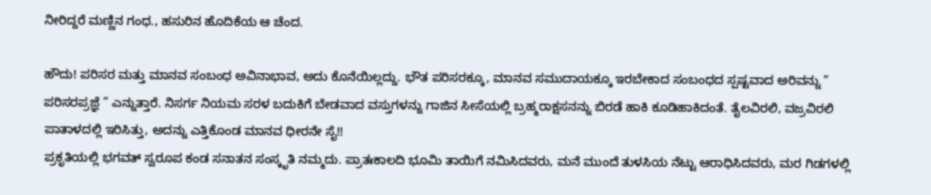ನೀರಿದ್ದರೆ ಮಣ್ಣಿನ ಗಂಧ., ಹಸುರಿನ ಹೊದಿಕೆಯ ಆ ಚೆಂದ.

ಹೌದು! ಪರಿಸರ ಮತ್ತು ಮಾನವ ಸಂಬಂಧ ಅವಿನಾಭಾವ, ಅದು ಕೊನೆಯಿಲ್ಲದ್ದು. ಭೌತ ಪರಿಸರಕ್ಕೂ, ಮಾನವ ಸಮುದಾಯಕ್ಕೂ ಇರಬೇಕಾದ ಸಂಬಂಧದ ಸ್ಪಷ್ಟವಾದ ಅರಿವನ್ನು ” ಪರಿಸರಪ್ರಜ್ಞೆ ” ಎನ್ನುತ್ತಾರೆ. ನಿಸರ್ಗ ನಿಯಮ ಸರಳ ಬದುಕಿಗೆ ಬೇಡವಾದ ವಸ್ತುಗಳನ್ನು ಗಾಜಿನ ಸೀಸೆಯಲ್ಲಿ ಬ್ರಹ್ಮರಾಕ್ಷಸನನ್ನು ಬಿರಡೆ ಹಾಕಿ ಕೂಡಿಹಾಕಿದಂತೆ. ತೈಲವಿರಲಿ, ವಜ್ರವಿರಲಿ ಪಾತಾಳದಲ್ಲಿ ಇರಿಸಿತ್ತು, ಅದನ್ನು ಎತ್ತಿಕೊಂಡ ಮಾನವ ಧೀರನೇ ಸೈ!!
ಪ್ರಕೃತಿಯಲ್ಲಿ ಭಗವತ್ ಸ್ವರೂಪ ಕಂಡ ಸನಾತನ ಸಂಸ್ಕೃತಿ ನಮ್ಮದು. ಪ್ರಾತಃಕಾಲದಿ ಭೂಮಿ ತಾಯಿಗೆ ನಮಿಸಿದವರು, ಮನೆ ಮುಂದೆ ತುಳಸಿಯ ನೆಟ್ಟು ಆರಾಧಿಸಿದವರು, ಮರ ಗಿಡಗಳಲ್ಲಿ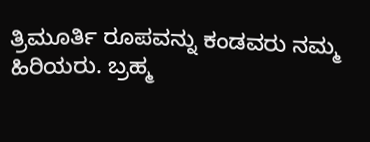ತ್ರಿಮೂರ್ತಿ ರೂಪವನ್ನು ಕಂಡವರು ನಮ್ಮ ಹಿರಿಯರು. ಬ್ರಹ್ಮ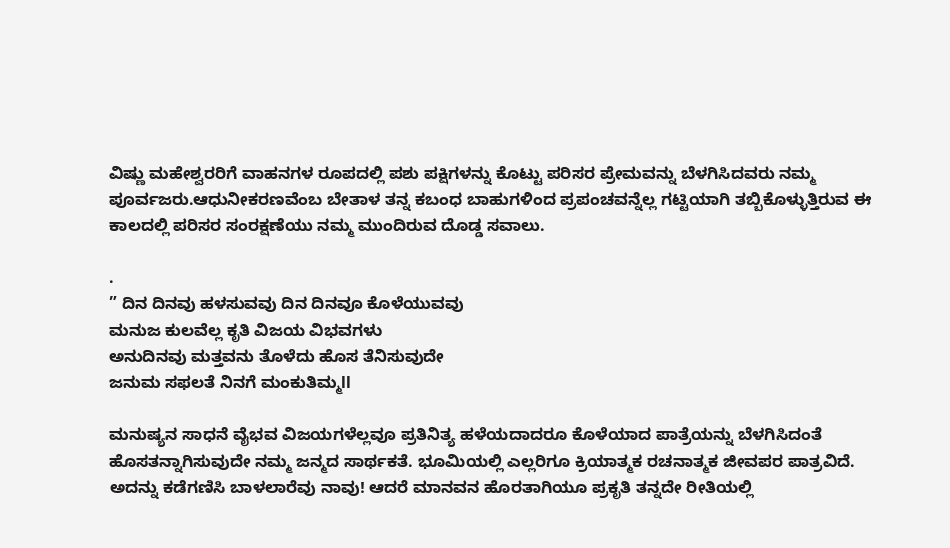ವಿಷ್ಣು ಮಹೇಶ್ವರರಿಗೆ ವಾಹನಗಳ ರೂಪದಲ್ಲಿ ಪಶು ಪಕ್ಷಿಗಳನ್ನು ಕೊಟ್ಟು ಪರಿಸರ ಪ್ರೇಮವನ್ನು ಬೆಳಗಿಸಿದವರು ನಮ್ಮ ಪೂರ್ವಜರು.ಆಧುನೀಕರಣವೆಂಬ ಬೇತಾಳ ತನ್ನ ಕಬಂಧ ಬಾಹುಗಳಿಂದ ಪ್ರಪಂಚವನ್ನೆಲ್ಲ ಗಟ್ಟಿಯಾಗಿ ತಬ್ಬಿಕೊಳ್ಳುತ್ತಿರುವ ಈ ಕಾಲದಲ್ಲಿ ಪರಿಸರ ಸಂರಕ್ಷಣೆಯು ನಮ್ಮ ಮುಂದಿರುವ ದೊಡ್ಡ ಸವಾಲು.

.
” ದಿನ ದಿನವು ಹಳಸುವವು ದಿನ ದಿನವೂ ಕೊಳೆಯುವವು
ಮನುಜ ಕುಲವೆಲ್ಲ ಕೃತಿ ವಿಜಯ ವಿಭವಗಳು
ಅನುದಿನವು ಮತ್ತವನು ತೊಳೆದು ಹೊಸ ತೆನಿಸುವುದೇ
ಜನುಮ ಸಫಲತೆ ನಿನಗೆ ಮಂಕುತಿಮ್ಮll

ಮನುಷ್ಯನ ಸಾಧನೆ ವೈಭವ ವಿಜಯಗಳೆಲ್ಲವೂ ಪ್ರತಿನಿತ್ಯ ಹಳೆಯದಾದರೂ ಕೊಳೆಯಾದ ಪಾತ್ರೆಯನ್ನು ಬೆಳಗಿಸಿದಂತೆ ಹೊಸತನ್ನಾಗಿಸುವುದೇ ನಮ್ಮ ಜನ್ಮದ ಸಾರ್ಥಕತೆ. ಭೂಮಿಯಲ್ಲಿ ಎಲ್ಲರಿಗೂ ಕ್ರಿಯಾತ್ಮಕ ರಚನಾತ್ಮಕ ಜೀವಪರ ಪಾತ್ರವಿದೆ. ಅದನ್ನು ಕಡೆಗಣಿಸಿ ಬಾಳಲಾರೆವು ನಾವು! ಆದರೆ ಮಾನವನ ಹೊರತಾಗಿಯೂ ಪ್ರಕೃತಿ ತನ್ನದೇ ರೀತಿಯಲ್ಲಿ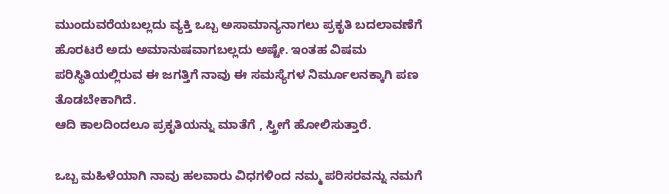ಮುಂದುವರೆಯಬಲ್ಲದು ವ್ಯಕ್ತಿ ಒಬ್ಬ ಅಸಾಮಾನ್ಯನಾಗಲು ಪ್ರಕೃತಿ ಬದಲಾವಣೆಗೆ ಹೊರಟರೆ ಅದು ಅಮಾನುಷವಾಗಬಲ್ಲದು ಅಷ್ಟೇ. ಇಂತಹ ವಿಷಮ ಪರಿಸ್ಥಿತಿಯಲ್ಲಿರುವ ಈ ಜಗತ್ತಿಗೆ ನಾವು ಈ ಸಮಸ್ಯೆಗಳ ನಿರ್ಮೂಲನಕ್ಕಾಗಿ ಪಣ ತೊಡಬೇಕಾಗಿದೆ.
ಆದಿ ಕಾಲದಿಂದಲೂ ಪ್ರಕೃತಿಯನ್ನು ಮಾತೆಗೆ , ಸ್ತ್ರೀಗೆ ಹೋಲಿಸುತ್ತಾರೆ.

ಒಬ್ಬ ಮಹಿಳೆಯಾಗಿ ನಾವು ಹಲವಾರು ವಿಧಗಳಿಂದ ನಮ್ಮ ಪರಿಸರವನ್ನು ನಮಗೆ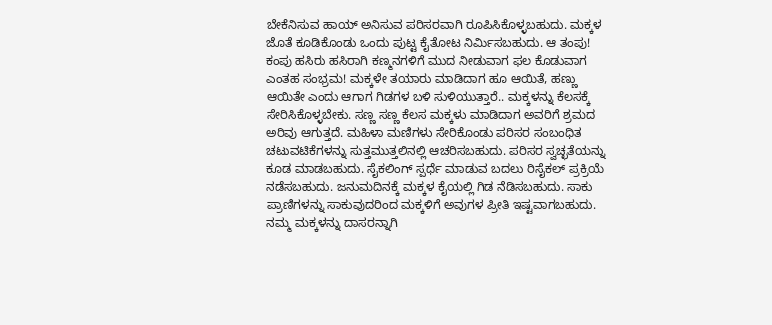ಬೇಕೆನಿಸುವ ಹಾಯ್ ಅನಿಸುವ ಪರಿಸರವಾಗಿ ರೂಪಿಸಿಕೊಳ್ಳಬಹುದು. ಮಕ್ಕಳ ಜೊತೆ ಕೂಡಿಕೊಂಡು ಒಂದು ಪುಟ್ಟ ಕೈತೋಟ ನಿರ್ಮಿಸಬಹುದು. ಆ ತಂಪು! ಕಂಪು ಹಸಿರು ಹಸಿರಾಗಿ ಕಣ್ಮನಗಳಿಗೆ ಮುದ ನೀಡುವಾಗ ಫಲ ಕೊಡುವಾಗ ಎಂತಹ ಸಂಭ್ರಮ! ಮಕ್ಕಳೇ ತಯಾರು ಮಾಡಿದಾಗ ಹೂ ಆಯಿತೆ, ಹಣ್ಣು ಆಯಿತೇ ಎಂದು ಆಗಾಗ ಗಿಡಗಳ ಬಳಿ ಸುಳಿಯುತ್ತಾರೆ.. ಮಕ್ಕಳನ್ನು ಕೆಲಸಕ್ಕೆ ಸೇರಿಸಿಕೊಳ್ಳಬೇಕು. ಸಣ್ಣ ಸಣ್ಣ ಕೆಲಸ ಮಕ್ಕಳು ಮಾಡಿದಾಗ ಅವರಿಗೆ ಶ್ರಮದ ಅರಿವು ಆಗುತ್ತದೆ. ಮಹಿಳಾ ಮಣಿಗಳು ಸೇರಿಕೊಂಡು ಪರಿಸರ ಸಂಬಂಧಿತ ಚಟುವಟಿಕೆಗಳನ್ನು ಸುತ್ತಮುತ್ತಲಿನಲ್ಲಿ ಆಚರಿಸಬಹುದು. ಪರಿಸರ ಸ್ವಚ್ಛತೆಯನ್ನು ಕೂಡ ಮಾಡಬಹುದು. ಸೈಕಲಿಂಗ್ ಸ್ಪರ್ಧೆ ಮಾಡುವ ಬದಲು ರಿಸೈಕಲ್ ಪ್ರಕ್ರಿಯೆ ನಡೆಸಬಹುದು. ಜನುಮದಿನಕ್ಕೆ ಮಕ್ಕಳ ಕೈಯಲ್ಲಿ ಗಿಡ ನೆಡಿಸಬಹುದು. ಸಾಕು ಪ್ರಾಣಿಗಳನ್ನು ಸಾಕುವುದರಿಂದ ಮಕ್ಕಳಿಗೆ ಅವುಗಳ ಪ್ರೀತಿ ಇಷ್ಟವಾಗಬಹುದು. ನಮ್ಮ ಮಕ್ಕಳನ್ನು ದಾಸರನ್ನಾಗಿ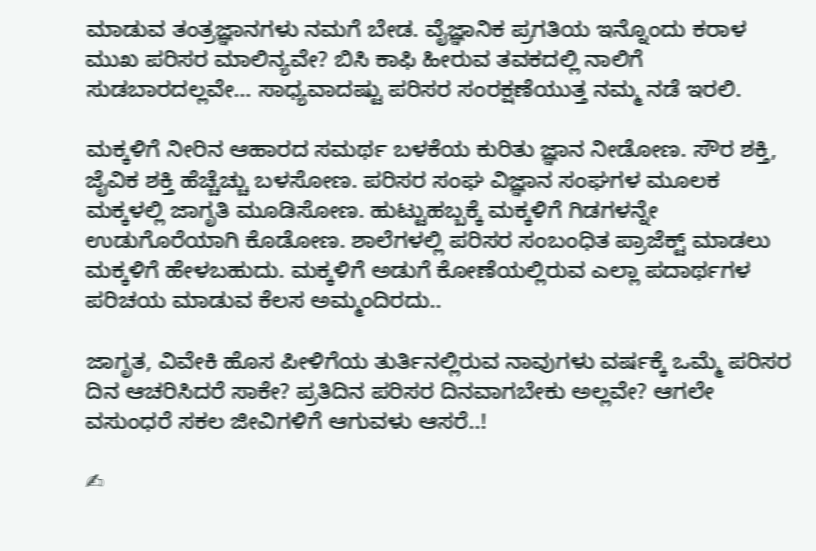ಮಾಡುವ ತಂತ್ರಜ್ಞಾನಗಳು ನಮಗೆ ಬೇಡ. ವೈಜ್ಞಾನಿಕ ಪ್ರಗತಿಯ ಇನ್ನೊಂದು ಕರಾಳ ಮುಖ ಪರಿಸರ ಮಾಲಿನ್ಯವೇ? ಬಿಸಿ ಕಾಫಿ ಹೀರುವ ತವಕದಲ್ಲಿ ನಾಲಿಗೆ ಸುಡಬಾರದಲ್ಲವೇ… ಸಾಧ್ಯವಾದಷ್ಟು ಪರಿಸರ ಸಂರಕ್ಷಣೆಯುತ್ತ ನಮ್ಮ ನಡೆ ಇರಲಿ.

ಮಕ್ಕಳಿಗೆ ನೀರಿನ ಆಹಾರದ ಸಮರ್ಥ ಬಳಕೆಯ ಕುರಿತು ಜ್ಞಾನ ನೀಡೋಣ. ಸೌರ ಶಕ್ತಿ, ಜೈವಿಕ ಶಕ್ತಿ ಹೆಚ್ಚೆಚ್ಚು ಬಳಸೋಣ. ಪರಿಸರ ಸಂಘ ವಿಜ್ಞಾನ ಸಂಘಗಳ ಮೂಲಕ ಮಕ್ಕಳಲ್ಲಿ ಜಾಗೃತಿ ಮೂಡಿಸೋಣ. ಹುಟ್ಟುಹಬ್ಬಕ್ಕೆ ಮಕ್ಕಳಿಗೆ ಗಿಡಗಳನ್ನೇ ಉಡುಗೊರೆಯಾಗಿ ಕೊಡೋಣ. ಶಾಲೆಗಳಲ್ಲಿ ಪರಿಸರ ಸಂಬಂಧಿತ ಪ್ರಾಜೆಕ್ಟ್ ಮಾಡಲು ಮಕ್ಕಳಿಗೆ ಹೇಳಬಹುದು. ಮಕ್ಕಳಿಗೆ ಅಡುಗೆ ಕೋಣೆಯಲ್ಲಿರುವ ಎಲ್ಲಾ ಪದಾರ್ಥಗಳ ಪರಿಚಯ ಮಾಡುವ ಕೆಲಸ ಅಮ್ಮಂದಿರದು..

ಜಾಗೃತ, ವಿವೇಕಿ ಹೊಸ ಪೀಳಿಗೆಯ ತುರ್ತಿನಲ್ಲಿರುವ ನಾವುಗಳು ವರ್ಷಕ್ಕೆ ಒಮ್ಮೆ ಪರಿಸರ ದಿನ ಆಚರಿಸಿದರೆ ಸಾಕೇ? ಪ್ರತಿದಿನ ಪರಿಸರ ದಿನವಾಗಬೇಕು ಅಲ್ಲವೇ? ಆಗಲೇ ವಸುಂಧರೆ ಸಕಲ ಜೀವಿಗಳಿಗೆ ಆಗುವಳು ಆಸರೆ..!

✍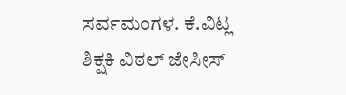ಸರ್ವಮಂಗಳ. ಕೆ.ವಿಟ್ಲ
ಶಿಕ್ಷಕಿ ವಿಠಲ್ ಜೇಸೀಸ್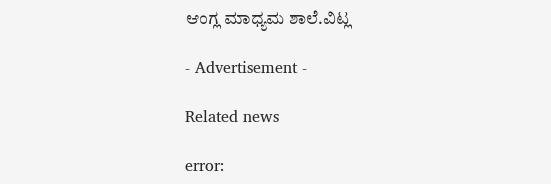ಆಂಗ್ಲ ಮಾಧ್ಯಮ ಶಾಲೆ.ವಿಟ್ಲ

- Advertisement -

Related news

error: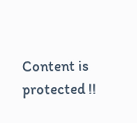Content is protected !!